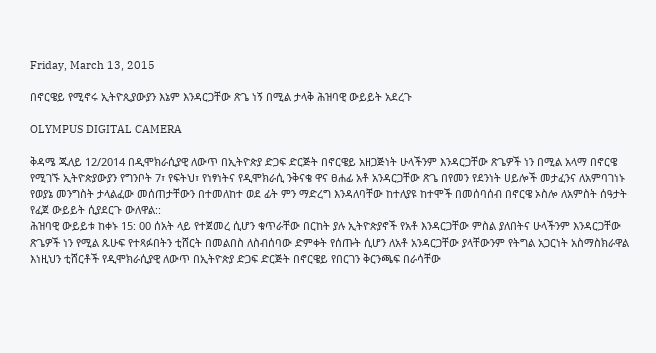Friday, March 13, 2015

በኖርዌይ የሚኖሩ ኢትዮጲያውያን እኔም እንዳርጋቸው ጽጌ ነኝ በሚል ታላቅ ሕዝባዊ ውይይት አደረጉ

OLYMPUS DIGITAL CAMERA

ቅዳሜ ጁለይ 12/2014 በዲሞክራሲያዊ ለውጥ በኢትዮጵያ ድጋፍ ድርጅት በኖርዌይ አዘጋጅነት ሁላችንም እንዳርጋቸው ጽጌዎች ነን በሚል አላማ በኖርዌ የሚገኙ ኢትዮጵያውያን የግንቦት 7፣ የፍትህ፣ የነፃነትና የዲሞክራሲ ንቅናቄ ዋና ፀሐፊ አቶ አንዳርጋቸው ጽጌ በየመን የደንነት ሀይሎች መታፈንና ለአምባገነኑ የወያኔ መንግስት ታላልፈው መሰጠታቸውን በተመለከተ ወደ ፊት ምን ማድረግ እንዳለባቸው ከተለያዩ ከተሞች በመሰባሰብ በኖርዌ ኦስሎ ለአምስት ሰዓታት የፈጀ ውይይት ሲያደርጉ ውለዋል::
ሕዝባዊ ውይይቱ ከቀኑ 15: 00 ሰአት ላይ የተጀመረ ሲሆን ቁጥራቸው በርከት ያሉ ኢትዮጵያኖች የአቶ እንዳርጋቸው ምስል ያለበትና ሁላችንም እንዳርጋቸው ጽጌዎች ነን የሚል ጹሁፍ የተጻፉበትን ቲሸርት በመልበስ ለስብሰባው ድምቀት የሰጡት ሲሆን ለአቶ አንዳርጋቸው ያላቸውንም የትግል አጋርነት አስማስክራዋል እነዚህን ቲሸርቶች የዲሞክራሲያዊ ለውጥ በኢትዮጵያ ድጋፍ ድርጅት በኖርዌይ የበርገን ቅርንጫፍ በራሳቸው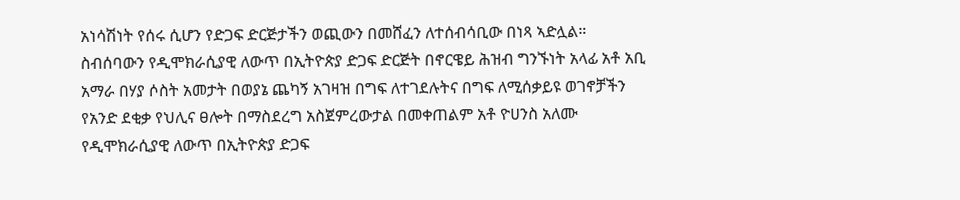አነሳሽነት የሰሩ ሲሆን የድጋፍ ድርጅታችን ወጪውን በመሸፈን ለተሰብሳቢው በነጻ ኣድሏል።
ስብሰባውን የዲሞክራሲያዊ ለውጥ በኢትዮጵያ ድጋፍ ድርጅት በኖርዌይ ሕዝብ ግንኙነት አላፊ አቶ አቢ አማራ በሃያ ሶስት አመታት በወያኔ ጨካኝ አገዛዝ በግፍ ለተገደሉትና በግፍ ለሚሰቃይዩ ወገኖቻችን የአንድ ደቂቃ የህሊና ፀሎት በማስደረግ አስጀምረውታል በመቀጠልም አቶ ዮሀንስ አለሙ የዲሞክራሲያዊ ለውጥ በኢትዮጵያ ድጋፍ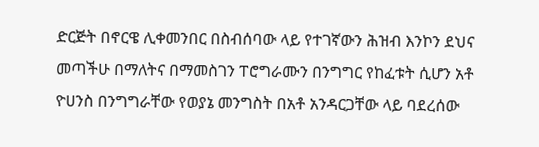ድርጅት በኖርዌ ሊቀመንበር በስብሰባው ላይ የተገኛውን ሕዝብ እንኮን ደህና መጣችሁ በማለትና በማመስገን ፐሮግራሙን በንግግር የከፈቱት ሲሆን አቶ ዮሀንስ በንግግራቸው የወያኔ መንግስት በአቶ አንዳርጋቸው ላይ ባደረሰው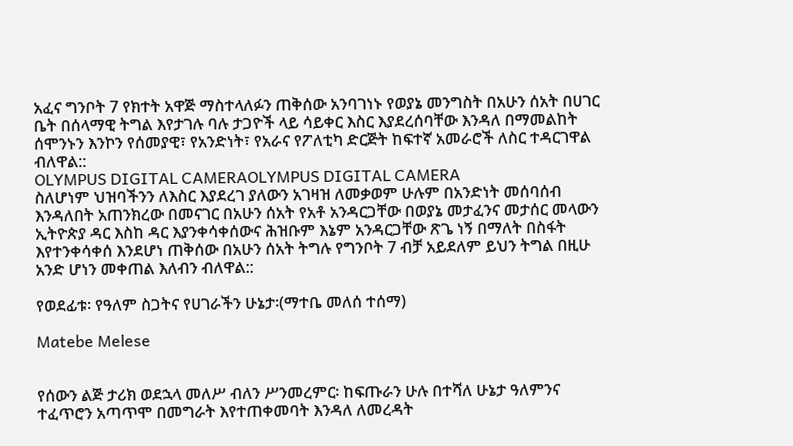አፈና ግንቦት 7 የክተት አዋጅ ማስተላለፉን ጠቅሰው አንባገነኑ የወያኔ መንግስት በአሁን ሰአት በሀገር ቤት በሰላማዊ ትግል እየታገሉ ባሉ ታጋዮች ላይ ሳይቀር እስር እያደረሰባቸው እንዳለ በማመልከት ሰሞንኑን እንኮን የሰመያዊ፣ የአንድነት፣ የአራና የፖለቲካ ድርጅት ከፍተኛ አመራሮች ለስር ተዳርገዋል ብለዋል::
OLYMPUS DIGITAL CAMERAOLYMPUS DIGITAL CAMERA
ስለሆነም ህዝባችንን ለእስር እያደረገ ያለውን አገዛዝ ለመቃወም ሁሉም በአንድነት መሰባሰብ እንዳለበት አጠንክረው በመናገር በአሁን ሰአት የአቶ አንዳርጋቸው በወያኔ መታፈንና መታሰር መላውን ኢትዮጵያ ዳር እስከ ዳር እያንቀሳቀሰውና ሕዝቡም እኔም አንዳርጋቸው ጽጌ ነኝ በማለት በስፋት እየተንቀሳቀሰ እንደሆነ ጠቅሰው በአሁን ሰአት ትግሉ የግንቦት 7 ብቻ አይደለም ይህን ትግል በዚሁ አንድ ሆነን መቀጠል እለብን ብለዋል::

የወደፊቱ፡ የዓለም ስጋትና የሀገራችን ሁኔታ፡(ማተቤ መለሰ ተሰማ)

Matebe Melese


የሰውን ልጅ ታሪክ ወደኋላ መለሥ ብለን ሥንመረምር፡ ከፍጡራን ሁሉ በተሻለ ሁኔታ ዓለምንና ተፈጥሮን አጣጥሞ በመግራት እየተጠቀመባት እንዳለ ለመረዳት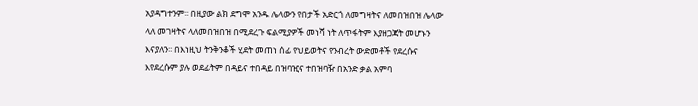አያዳግተንም፡፡ በዚያው ልክ ደግሞ አንዱ ሌላውን የበታች አድርጎ ለመግዛትና ለመበዝበዝ ሌላው ላለ መገዛትና ላለመበዝበዝ በሚደረጉ ፍልሚያዎች መነሻ ነት ለጥፋትም እያዘጋጃት መሆኑን እናያለን፡፡ በእነዚህ ትንቅንቆች ሂደት መጠነ ሰፊ የህይወትና የንብረት ውድመቶች የደረሱና እየደረሱም ያሉ ወደፊትም በዳይና ተበዳይ በዝባዢና ተበዝባዥ በአንድ ቃል አምባ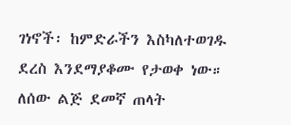ገነኖች፡ ከምድራችን እስካለተወገዱ ደረስ እንደማያቆሙ የታወቀ ነው።
ለሰው ልጅ ደመኛ ጠላት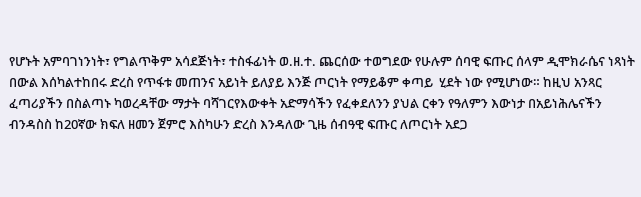የሆኑት አምባገነንነት፣ የግልጥቅም አሳደጅነት፣ ተስፋፊነት ወ.ዘ.ተ. ጨርሰው ተወግደው የሁሉም ሰባዊ ፍጡር ሰላም ዲሞክራሴና ነጻነት በውል እሰካልተከበሩ ድረስ የጥፋቱ መጠንና አይነት ይለያይ እንጅ ጦርነት የማይቆም ቀጣይ  ሂደት ነው የሚሆነው። ከዚህ አንጻር ፈጣሪያችን በስልጣኑ ካወረዳቸው ማታት ባሻገርየእውቀት አድማሳችን የፈቀደለንን ያህል ርቀን የዓለምን እውነታ በአይነሕሌናችን ብንዳስስ ከ20ኛው ክፍለ ዘመን ጀምሮ እስካሁን ድረስ እንዳለው ጊዜ ሰብዓዊ ፍጡር ለጦርነት አደጋ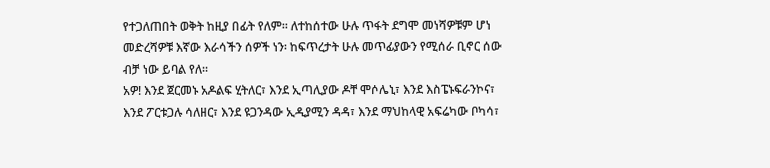የተጋለጠበት ወቅት ከዚያ በፊት የለም፡፡ ለተከሰተው ሁሉ ጥፋት ደግሞ መነሻዎቹም ሆነ መድረሻዎቹ እኛው እራሳችን ሰዎች ነን፡ ከፍጥረታት ሁሉ መጥፊያውን የሚሰራ ቢኖር ሰው ብቻ ነው ይባል የለ።
አዎ! እንደ ጀርመኑ አዶልፍ ሂትለር፣ እንደ ኢጣሊያው ዶቸ ሞሶሌኒ፣ እንደ እስፔኑፍራንኮና፣ እንደ ፖርቱጋሉ ሳለዘር፣ እንደ ዩጋንዳው ኢዲያሚን ዳዳ፣ እንደ ማህከላዊ አፍሬካው ቦካሳ፣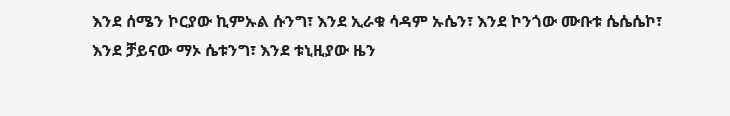እንደ ሰሜን ኮርያው ኪምኡል ሱንግ፣ እንደ ኢራቁ ሳዳም ኡሴን፣ እንደ ኮንጎው ሙቡቱ ሴሴሴኮ፣ እንደ ቻይናው ማኦ ሴቱንግ፣ እንደ ቱኒዚያው ዜን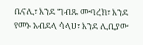ቤናሊ፣ እንደ ግብጹ ሙባረክ፣ እንደ የመኑ አብደላ ሳላሀ፣ እንደ ሊቢያው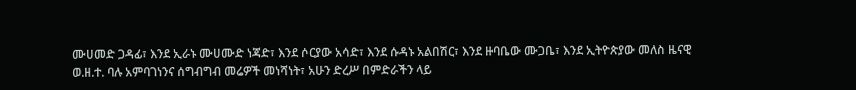ሙሀመድ ጋዳፊ፣ እንደ ኢራኑ ሙሀሙድ ነጃድ፣ እንደ ሶርያው አሳድ፣ እንደ ሱዳኑ አልበሽር፣ እንደ ዙባቤው ሙጋቤ፣ እንደ ኢትዮጵያው መለስ ዜናዊ ወ.ዘ.ተ. ባሉ አምባገነንና ሰግብግብ መሬዎች መነሻነት፣ አሁን ድረሥ በምድራችን ላይ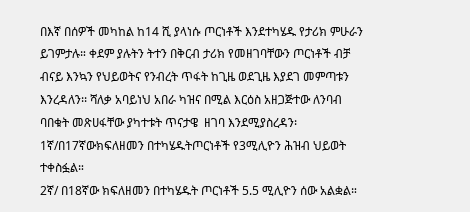በእኛ በሰዎች መካከል ከ14 ሺ ያላነሱ ጦርነቶች እንደተካሄዱ የታሪክ ምሁራን ይገምታሉ። ቀደም ያሉትን ትተን በቅርብ ታሪክ የመዘገባቸውን ጦርነቶች ብቻ ብናይ እንኳን የህይወትና የንብረት ጥፋት ከጊዜ ወደጊዜ እያደገ መምጣቱን እንረዳለን፡፡ ሻለቃ አባይነህ አበራ ካዝና በሚል እርዕስ አዘጋጅተው ለንባብ ባበቁት መጽሀፋቸው ያካተቱት ጥናታዌ  ዘገባ እንደሚያስረዳን፡
1ኛ/በ17ኛውክፍለዘመን በተካሄዱትጦርነቶች የ3ሚሊዮን ሕዝብ ህይወት ተቀስፏል።
2ኛ/ በ18ኛው ክፍለዘመን በተካሄዱት ጦርነቶች 5.5 ሚሊዮን ሰው አልቋል።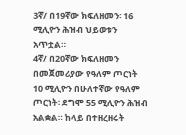3ኛ/ በ19ኛው ክፍለዘመን፡ 16 ሚሊዮን ሕዝብ ህይወቱን አጥቷል።
4ኛ/ በ20ኛው ክፍለዘመን በመጀመሪያው የዓለም ጦርነት 10 ሚሊዮን በሁለተኛው የዓለም ጦርነት፡ ደግሞ 55 ሚሊዮን ሕዝብ አልቋል። ከላይ በተዘረዘሩት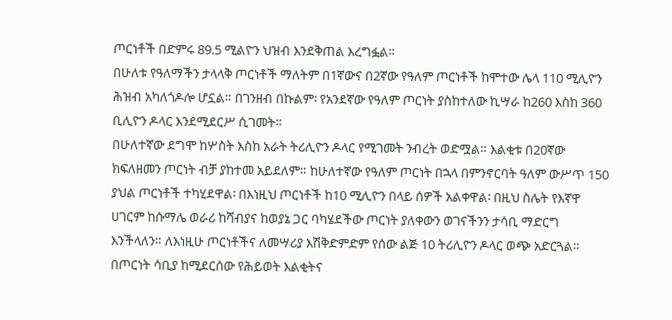ጦርነቶች በድምሩ 89.5 ሚልዮን ህዝብ እንደቅጠል እረግፏል።
በሁለቱ የዓለማችን ታላላቅ ጦርነቶች ማለትም በ1ኛውና በ2ኛው የዓለም ጦርነቶች ከሞተው ሌላ 110 ሚሊዮን ሕዝብ አካለጎዶሎ ሆኗል። በገንዘብ በኩልም፡ የአንደኛው የዓለም ጦርነት ያስከተለው ኪሣራ ከ260 እስከ 360 ቢሊዮን ዶላር እንደሚደርሥ ሲገመት።
በሁለተኛው ደግሞ ከሦስት እስከ አራት ትሪሊዮን ዶላር የሚገመት ንብረት ወድሟል። እልቂቱ በ20ኛው ክፍለዘመን ጦርነት ብቻ ያከተመ አይደለም። ከሁለተኛው የዓለም ጦርነት በኋላ በምንኖርባት ዓለም ውሥጥ 150 ያህል ጦርነቶች ተካሂደዋል፡ በእነዚህ ጦርነቶች ከ10 ሚሊዮን በላይ ሰዎች አልቀዋል፡ በዚህ ስሌት የእኛዋ ሀገርም ከሱማሌ ወራሪ ከሻብያና ከወያኔ ጋር ባካሄደችው ጦርነት ያለቀውን ወገናችንን ታሳቢ ማድርግ እንችላለን። ለእነዚሁ ጦርነቶችና ለመሣሪያ እሽቅድምድም የሰው ልጅ 10 ትሪሊዮን ዶላር ወጭ አድርጓል። በጦርነት ሳቢያ ከሚደርሰው የሕይወት እልቂትና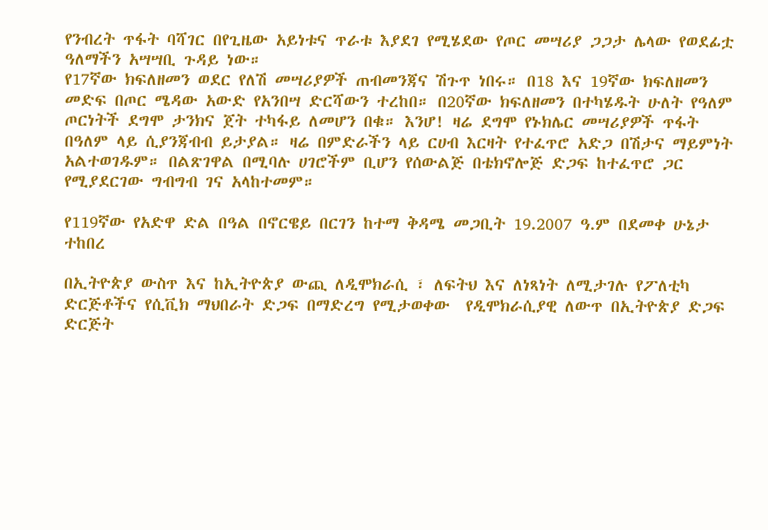የንብረት ጥፋት ባሻገር በየጊዜው አይነቱና ጥራቱ እያደገ የሚሄደው የጦር መሣሪያ ጋጋታ ሌላው የወደፊቷ ዓለማችን አሣሣቢ ጉዳይ ነው።
የ17ኛው ክፍለዘመን ወደር የለሽ መሣሪያዎች ጠብመንጃና ሽጉጥ ነበሩ። በ18 እና 19ኛው ክፍለዘመን መድፍ በጦር ሜዳው አውድ የአንበሣ ድርሻውን ተረከበ። በ20ኛው ክፍለዘመን በተካሄዱት ሁለት የዓለም ጦርነትች ደግሞ ታንክና ጀት ተካፋይ ለመሆን በቁ። እንሆ! ዛሬ ደግሞ የኑክሌር መሣሪያዎች ጥፋት በዓለም ላይ ሲያንጃብብ ይታያል። ዛሬ በምድራችን ላይ ርሀብ እርዛት የተፈጥሮ አድጋ በሽታና ማይምነት አልተወገዱም። በልጽገዋል በሚባሉ ሀገሮችም ቢሆን የሰውልጅ በቴክኖሎጅ ድጋፍ ከተፈጥሮ ጋር የሚያደርገው ግብግብ ገና አላከተመም።

የ119ኛው የአድዋ ድል በዓል በኖርዌይ በርገን ከተማ ቅዳሜ መጋቢት 19.2007 ዓ.ም በደመቀ ሁኔታ ተከበረ

በኢትዮጵያ ውስጥ እና ከኢትዮጵያ ውጪ ለዲሞክራሲ ፣ ለፍትህ እና ለነጻነት ለሚታገሉ የፖለቲካ ድርጅቶችና የሲቪክ ማህበራት ድጋፍ በማድረግ የሚታወቀው  የዲሞክራሲያዊ ለውጥ በኢትዮጵያ ድጋፍ ድርጅት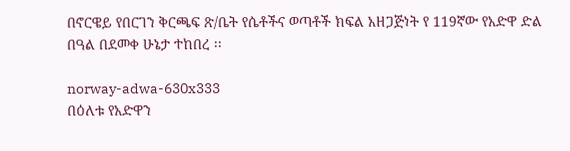በኖርዌይ የበርገን ቅርጫፍ ጽ/ቤት የሴቶችና ወጣቶች ክፍል አዘጋጅነት የ 119ኛው የአድዋ ድል በዓል በደመቀ ሁኔታ ተከበረ ፡፡

norway-adwa-630x333
በዕለቱ የአድዋን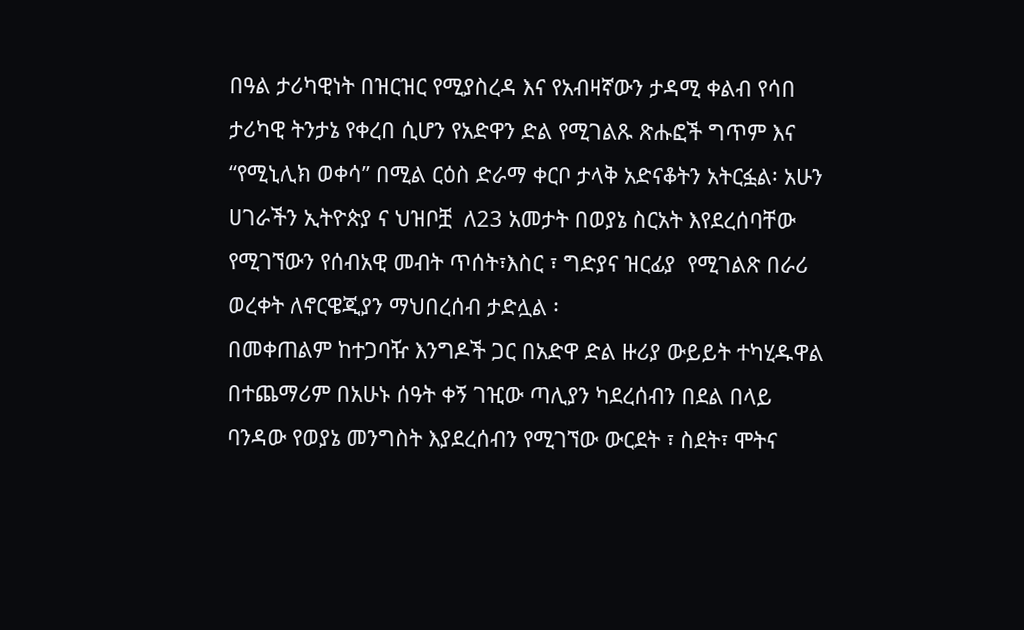በዓል ታሪካዊነት በዝርዝር የሚያስረዳ እና የአብዛኛውን ታዳሚ ቀልብ የሳበ ታሪካዊ ትንታኔ የቀረበ ሲሆን የአድዋን ድል የሚገልጹ ጽሑፎች ግጥም እና “የሚኒሊክ ወቀሳ” በሚል ርዕስ ድራማ ቀርቦ ታላቅ አድናቆትን አትርፏል፡ አሁን ሀገራችን ኢትዮጵያ ና ህዝቦቿ  ለ23 አመታት በወያኔ ስርአት እየደረሰባቸው የሚገኘውን የሰብአዊ መብት ጥሰት፣እስር ፣ ግድያና ዝርፊያ  የሚገልጽ በራሪ ወረቀት ለኖርዌጂያን ማህበረሰብ ታድሏል ፡
በመቀጠልም ከተጋባዥ እንግዶች ጋር በአድዋ ድል ዙሪያ ውይይት ተካሂዱዋል በተጨማሪም በአሁኑ ሰዓት ቀኝ ገዢው ጣሊያን ካደረሰብን በደል በላይ ባንዳው የወያኔ መንግስት እያደረሰብን የሚገኘው ውርደት ፣ ስደት፣ ሞትና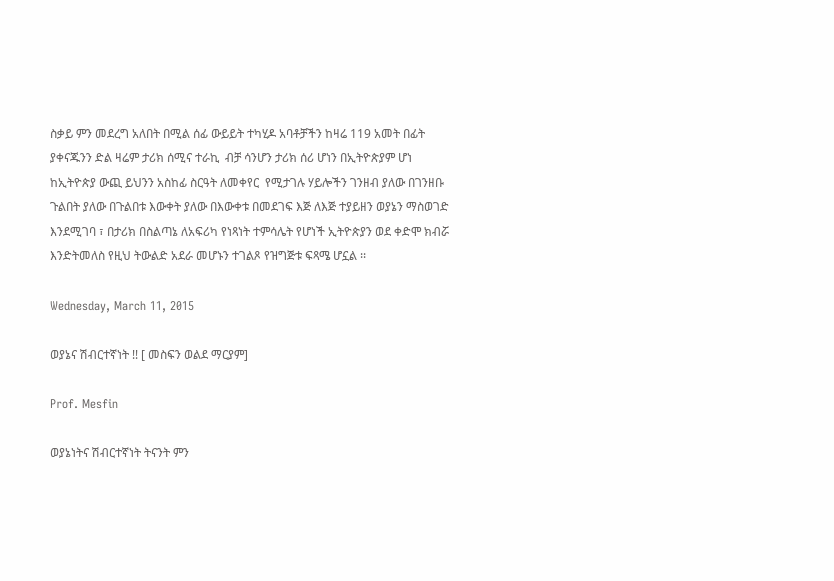ስቃይ ምን መደረግ አለበት በሚል ሰፊ ውይይት ተካሂዶ አባቶቻችን ከዛሬ 119 አመት በፊት ያቀናጁንን ድል ዛሬም ታሪክ ሰሚና ተራኪ  ብቻ ሳንሆን ታሪክ ሰሪ ሆነን በኢትዮጵያም ሆነ ከኢትዮጵያ ውጪ ይህንን አስከፊ ስርዓት ለመቀየር  የሚታገሉ ሃይሎችን ገንዘብ ያለው በገንዘቡ ጉልበት ያለው በጉልበቱ እውቀት ያለው በእውቀቱ በመደገፍ እጅ ለእጅ ተያይዘን ወያኔን ማስወገድ እንደሚገባ ፣ በታሪክ በስልጣኔ ለአፍሪካ የነጻነት ተምሳሌት የሆነች ኢትዮጵያን ወደ ቀድሞ ክብሯ እንድትመለስ የዚህ ትውልድ አደራ መሆኑን ተገልጾ የዝግጅቱ ፍጻሜ ሆኗል ፡፡

Wednesday, March 11, 2015

ወያኔና ሽብርተኛነት !! [ መስፍን ወልደ ማርያም]

Prof. Mesfin

ወያኔነትና ሽብርተኛነት ትናንት ምን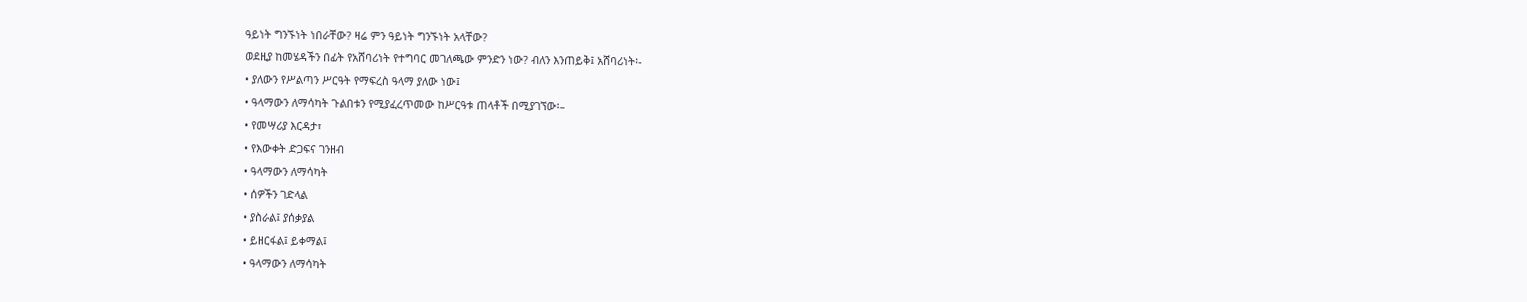ዓይነት ግንኙነት ነበራቸው? ዛሬ ምን ዓይነት ግንኙነት አላቸው?
ወደዚያ ከመሄዳችን በፊት የአሸባሪነት የተግባር መገለጫው ምንድን ነው? ብለን እንጠይቅ፤ አሸባሪነት፡-
• ያለውን የሥልጣን ሥርዓት የማፍረስ ዓላማ ያለው ነው፤
• ዓላማውን ለማሳካት ጉልበቱን የሚያፈረጥመው ከሥርዓቱ ጠላቶች በሚያገኘው፡–
• የመሣሪያ እርዳታ፣
• የእውቀት ድጋፍና ገንዘብ
• ዓላማውን ለማሳካት
• ሰዎችን ገድላል
• ያስራል፤ ያሰቃያል
• ይዘርፋል፤ ይቀማል፤
• ዓላማውን ለማሳካት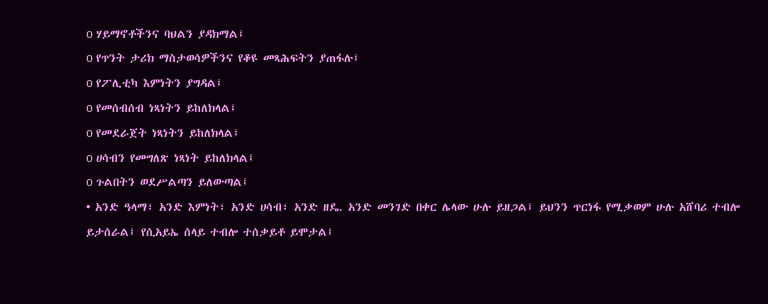o ሃይማኖቶችንና ባህልን ያዳክማል፤
o የጥንት ታሪክ ማስታወሳዎችንና የቆዩ መጻሕፍትን ያጠፋሉ፤
o የፖሊቲካ እምነትን ያግዳል፤
o የመሰብሰብ ነጻነትን ይከለክላል፤
o የመደራጀት ነጻነትን ይከለክላል፤
o ሀሳብን የመግለጽ ነጻነት ይከለክላል፤
o ጉልበትን ወደሥልጣን ይለውጣል፤
• አንድ ዓላማ፣ አንድ እምነት፣ አንድ ሀሳብ፣ አንድ ዘዴ. አንድ መንገድ በቀር ሌላው ሁሉ ይዘጋል፤ ይህንን ጥርነፋ የሚቃወም ሁሉ አሸባሪ ተብሎ ይታሰራል፤ የሲአይኤ ሰላይ ተብሎ ተሰቃይቶ ይሞታል፤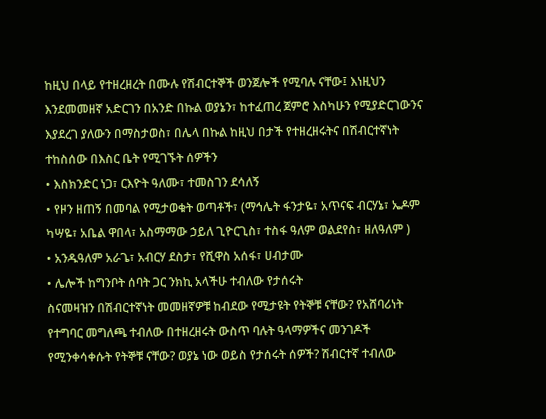ከዚህ በላይ የተዘረዘረት በሙሉ የሽብርተኞች ወንጀሎች የሚባሉ ናቸው፤ እነዚህን እንደመመዘኛ አድርገን በአንድ በኩል ወያኔን፣ ከተፈጠረ ጀምሮ እስካሁን የሚያድርገውንና እያደረገ ያለውን በማስታወስ፣ በሌላ በኩል ከዚህ በታች የተዘረዘሩትና በሽብርተኛነት ተከስሰው በእስር ቤት የሚገኙት ሰዎችን
• እስክንድር ነጋ፣ ርእዮት ዓለሙ፣ ተመስገን ደሳለኝ
• የዞን ዘጠኝ በመባል የሚታወቁት ወጣቶች፣ (ማኅሌት ፋንታዬ፣ አጥናፍ ብርሃኔ፣ ኤዶም ካሣዬ፣ አቤል ዋበላ፣ አስማማው ኃይለ ጊዮርጊስ፣ ተስፋ ዓለም ወልደየስ፣ ዘለዓለም )
• አንዱዓለም አራጌ፣ አብርሃ ደስታ፣ የሺዋስ አሰፋ፣ ሀብታሙ
• ሌሎች ከግንቦት ሰባት ጋር ንክኪ አላችሁ ተብለው የታሰሩት
ስናመዛዝን በሽብርተኛነት መመዘኛዎቹ ከብደው የሚታዩት የትኞቹ ናቸው? የአሸባሪነት የተግባር መግለጫ ተብለው በተዘረዘሩት ውስጥ ባሉት ዓላማዎችና መንገዶች የሚንቀሳቀሱት የትኞቹ ናቸው? ወያኔ ነው ወይስ የታሰሩት ሰዎች? ሽብርተኛ ተብለው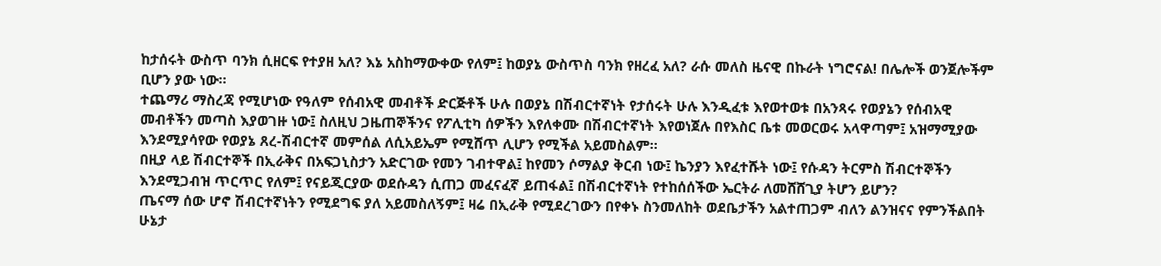ከታሰሩት ውስጥ ባንክ ሲዘርፍ የተያዘ አለ? እኔ አስከማውቀው የለም፤ ከወያኔ ውስጥስ ባንክ የዘረፈ አለ? ራሱ መለስ ዜናዊ በኩራት ነግሮናል! በሌሎች ወንጀሎችም ቢሆን ያው ነው፡፡
ተጨማሪ ማስረጃ የሚሆነው የዓለም የሰብአዊ መብቶች ድርጅቶች ሁሉ በወያኔ በሽብርተኛነት የታሰሩት ሁሉ እንዲፈቱ እየወተወቱ በአንጻሩ የወያኔን የሰብአዊ መብቶችን መጣስ እያወገዙ ነው፤ ስለዚህ ጋዜጠኞችንና የፖሊቲካ ሰዎችን እየለቀሙ በሽብርተኛነት እየወነጀሉ በየእስር ቤቱ መወርወሩ አላዋጣም፤ አዝማሚያው እንደሚያሳየው የወያኔ ጸረ-ሽብርተኛ መምሰል ለሲአይኤም የሚሸጥ ሊሆን የሚችል አይመስልም፡፡
በዚያ ላይ ሽብርተኞች በኢራቅና በአፍጋኒስታን አድርገው የመን ገብተዋል፤ ከየመን ሶማልያ ቅርብ ነው፤ ኬንያን እየፈተሹት ነው፤ የሱዳን ትርምስ ሽብርተኞችን እንደሚጋብዝ ጥርጥር የለም፤ የናይጂርያው ወደሱዳን ሲጠጋ መፈናፈኛ ይጠፋል፤ በሽብርተኛነት የተከሰሰችው ኤርትራ ለመሸሸጊያ ትሆን ይሆን?
ጤናማ ሰው ሆኖ ሽብርተኛነትን የሚደግፍ ያለ አይመስለኝም፤ ዛሬ በኢራቅ የሚደረገውን በየቀኑ ስንመለከት ወደቤታችን አልተጠጋም ብለን ልንዝናና የምንችልበት ሁኔታ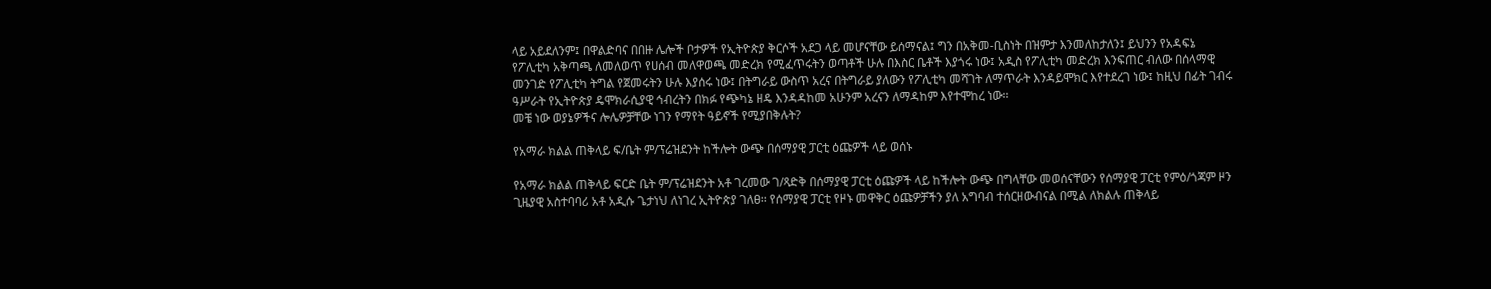ላይ አይደለንም፤ በዋልድባና በበዙ ሌሎች ቦታዎች የኢትዮጵያ ቅርሶች አደጋ ላይ መሆናቸው ይሰማናል፤ ግን በአቅመ-ቢስነት በዝምታ እንመለከታለን፤ ይህንን የአዳፍኔ የፖሊቲካ አቅጣጫ ለመለወጥ የሀሰብ መለዋወጫ መድረክ የሚፈጥሩትን ወጣቶች ሁሉ በእስር ቤቶች እያጎሩ ነው፤ አዲስ የፖሊቲካ መድረክ እንፍጠር ብለው በሰላማዊ መንገድ የፖሊቲካ ትግል የጀመሩትን ሁሉ እያሰሩ ነው፤ በትግራይ ውስጥ አረና በትግራይ ያለውን የፖሊቲካ መሻገት ለማጥራት እንዳይሞክር እየተደረገ ነው፤ ከዚህ በፊት ገብሩ ዓሥራት የኢትዮጵያ ዴሞክራሲያዊ ኅብረትን በክፉ የጭካኔ ዘዴ እንዳዳከመ አሁንም አረናን ለማዳከም እየተሞከረ ነው፡፡
መቼ ነው ወያኔዎችና ሎሌዎቻቸው ነገን የማየት ዓይኖች የሚያበቅሉት?

የአማራ ክልል ጠቅላይ ፍ/ቤት ም/ፕሬዝደንት ከችሎት ውጭ በሰማያዊ ፓርቲ ዕጩዎች ላይ ወሰኑ

የአማራ ክልል ጠቅላይ ፍርድ ቤት ም/ፕሬዝደንት አቶ ገረመው ገ/ጻድቅ በሰማያዊ ፓርቲ ዕጩዎች ላይ ከችሎት ውጭ በግላቸው መወሰናቸውን የሰማያዊ ፓርቲ የምዕ/ጎጃም ዞን ጊዜያዊ አስተባባሪ አቶ አዲሱ ጌታነህ ለነገረ ኢትዮጵያ ገለፀ፡፡ የሰማያዊ ፓርቲ የዞኑ መዋቅር ዕጩዎቻችን ያለ አግባብ ተሰርዘውብናል በሚል ለክልሉ ጠቅላይ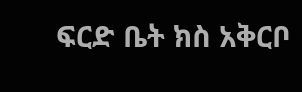ፍርድ ቤት ክስ አቅርቦ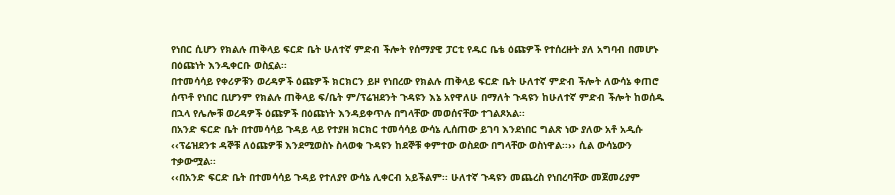የነበር ሲሆን የክልሉ ጠቅላይ ፍርድ ቤት ሁለተኛ ምድብ ችሎት የሰማያዊ ፓርቲ የዱር ቤቴ ዕጩዎች የተሰረዙት ያለ አግባብ በመሆኑ በዕጩነት እንዲቀርቡ ወስኗል፡፡
በተመሳሳይ የቀሪዎቹን ወረዳዎች ዕጩዎች ክርክርን ይዞ የነበረው የክልሉ ጠቅላይ ፍርድ ቤት ሁለተኛ ምድብ ችሎት ለውሳኔ ቀጠሮ ሰጥቶ የነበር ቢሆንም የክልሉ ጠቅላይ ፍ/ቤት ም/ፕሬዝደንት ጉዳዩን እኔ አየዋለሁ በማለት ጉዳዩን ከሁለተኛ ምድብ ችሎት ከወሰዱ በኋላ የሌሎቹ ወረዳዎች ዕጩዎች በዕጩነት እንዳይቀጥሉ በግላቸው መወሰናቸው ተገልጾአል፡፡
በአንድ ፍርድ ቤት በተመሳሳይ ጉዳይ ላይ የተያዘ ክርክር ተመሳሳይ ውሳኔ ሊሰጠው ይገባ እንደነበር ግልጽ ነው ያለው አቶ አዲሱ ‹‹ፕሬዝደንቱ ዳኞቹ ለዕጩዎቹ እንደሚወስኑ ስላወቁ ጉዳዩን ከደኞቹ ቀምተው ወስደው በግላቸው ወስነዋል፡፡›› ሲል ውሳኔውን ተቃውሟል፡፡
‹‹በአንድ ፍርድ ቤት በተመሳሳይ ጉዳይ የተለያየ ውሳኔ ሊቀርብ አይችልም፡፡ ሁለተኛ ጉዳዩን መጨረስ የነበረባቸው መጀመሪያም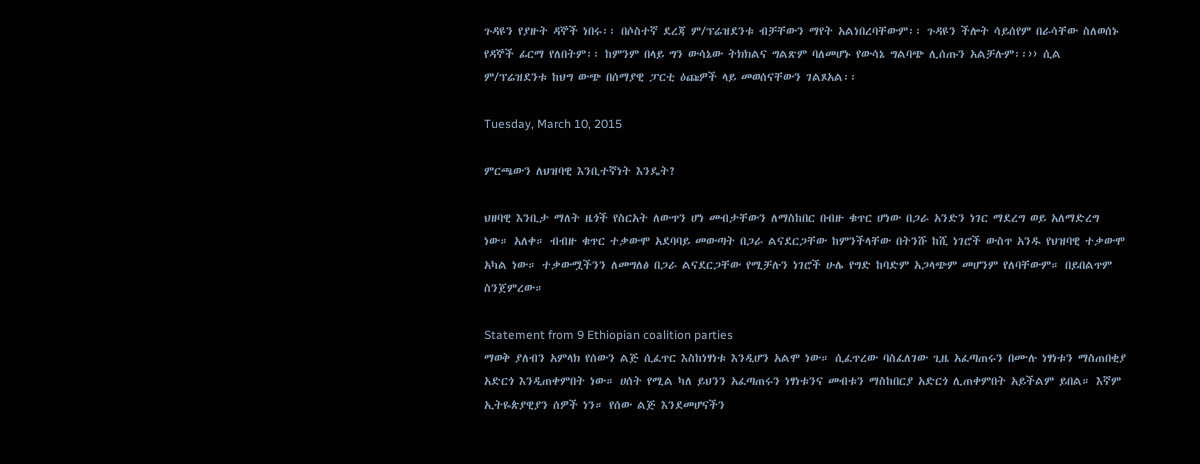ጉዳዩን የያዙት ዳኞች ነበሩ፡፡ በሶስተኛ ደረጃ ም/ፕሬዝደንቱ ብቻቸውን ማየት አልነበረባቸውም፡፡ ጉዳዩን ችሎት ሳይሰየም በራሳቸው ስለወሰኑ የዳኞች ፊርማ የለበትም፡፡ ከምንም በላይ ግን ውሳኔው ትክክልና ግልጽም ባለመሆኑ የውሳኔ ግልባጭ ሊሰጡን አልቻሉም፡፡›› ሲል ም/ፕሬዝደንቱ ከህግ ውጭ በሰማያዊ ፓርቲ ዕጩዎች ላይ መወሰናቸውን ገልጾአል፡፡

Tuesday, March 10, 2015

ምርጫውን ለህዝባዊ እንቢተኛነት እንዴት?

ህዘባዊ እንቢታ ማለት ዜጎች የስርአት ለውጥን ሆነ መብታቸውን ለማስከበር በብዙ ቁጥር ሆነው በጋራ አንድን ነገር ማደረግ ወይ አለማድረግ ነው። አለቀ። ብብዙ ቁጥር ተቃውሞ አደባባይ መውጣት በጋራ ልናደርጋቸው ከምንችላቸው በትንሹ ከሺ ነገሮች ውስጥ አንዱ የህዝባዊ ተቃውሞ አካል ነው። ተቃውሟችንን ለመግለፅ በጋራ ልናደርጋቸው የሚቻሉን ነገሮች ሁሌ የግድ ከባድም አጋላጭም መሆንም የለባቸውም። በይበልጥም ስንጀምረው።

Statement from 9 Ethiopian coalition parties
ማወቅ ያለብን አምላክ የሰውን ልጅ ሲፈጥር እስከነፃነቱ እንዲሆን አልሞ ነው። ሲፈጥረው ባስፈለገው ጊዜ አፈጣጠሩን በሙሉ ነፃነቱን ማስጠበቂያ አድርጎ እንዲጠቀምበት ነው። ሀሰት የሚል ካለ ይህንን አፈጣጠሩን ነፃነቱንና መብቱን ማስከበርያ አድርጎ ሊጠቀምበት አይችልም ይበል። እኛም ኢትዬጵያዊያን ሰዎች ነን። የሰው ልጅ እንደመሆናችን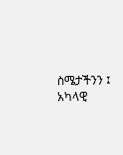ስሜታችንን ፤ አካላዊ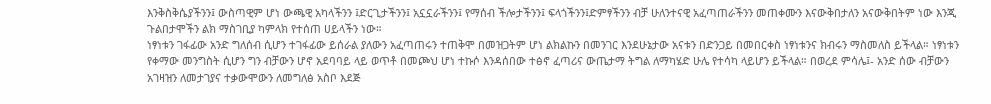እንቅስቅሴያችንን፤ ውስጣዊም ሆነ ውጫዊ አካላችንን ፤ድርጊታችንን፤ አኗኗራችንን፤ የማሰብ ችሎታችንን፤ ፍላጎችንን፤ድምፃችንን ብቻ ሁለንተናዊ አፈጣጠራችንን መጠቀሙን እናውቅበታለን አናውቅበትም ነው እንጂ ጉልበታሞችን ልክ ማስገቢያ ካምላክ የተሰጠ ሀይላችን ነው።
ነፃነቱን ገፋፊው አንድ ግለሰብ ሲሆን ተገፋፊው ይሰራል ያለውን አፈጣጠሩን ተጠቅሞ በመዝጋትም ሆነ ልክልኩን በመንገር እንደሁኔታው አናቱን በድንጋይ በመበርቀስ ነፃነቱንና ክብሩን ማስመለስ ይችላል። ነፃነቱን የቀማው መንግስት ሲሆን ግን ብቻውን ሆኖ አደባባይ ላይ ወጥቶ በመጮህ ሆነ ተኩሶ እንዳሰበው ተፅኖ ፈጣሪና ውጤታማ ትግል ለማካሄድ ሁሌ የተሳካ ላይሆን ይችላል። በወረደ ምሳሌ፤- አንድ ሰው ብቻውን አገዛዝን ለመታገያና ተቃውሞውን ለመግለፅ አስቦ እደጅ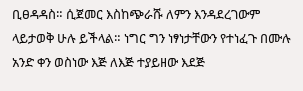ቢፀዳዳስ። ሲጀመር እስከጭራሹ ለምን እንዳደረገውም ላይታወቅ ሁሉ ይችላል። ነግር ግን ነፃነታቸውን የተነፈጉ በሙሉ አንድ ቀን ወስነው እጅ ለእጅ ተያይዘው እደጅ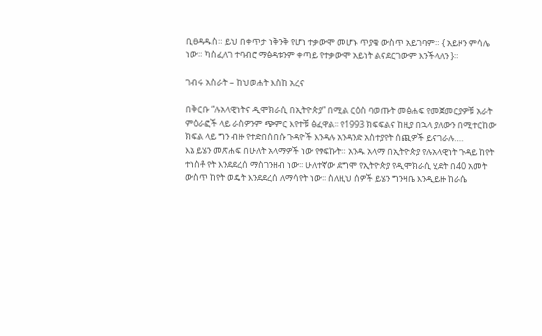ቢፀዳዱስ። ይህ በቀጥታ ነቅንቅ የሆነ ተቃውሞ መሆኑ ጥያቄ ውስጥ አይገባም። { አይዞን ምሳሌ ነው። ካስፈለገ ተባብሮ ማፅዳቱንም ቀጣይ የተቃውሞ አይነት ልናደርገውም እንችላለን }።

ገብሩ አስራት – ከህወሐት እስከ አረና

በቅርቡ “ሉአላዊነትና ዲሞክራሲ በኢትዮጵያ” በሚል ርዕስ ባወጡት መፅሐፍ የመጀመርያዎቹ አራት ምዕራፎች ላይ ራስዎንም ጭምር እየተቹ ፅፈዋል፡፡ የ1993 ክፍፍልና ከዚያ በኋላ ያለውን በሚተርከው ክፍል ላይ ግን ብዙ የተድበሰበሱ ጉዳዮች እንዳሉ አንዳንድ አስተያየት ሰጪዎች ይናገራሉ….
እኔ ይሄን መጽሐፍ በሁለት አላማዎች ነው የፃፍኩት። አንዱ አላማ በኢትዮጵያ የሉአላዊነት ጉዳይ ከየት ተነስቶ የት እንደደረሰ ማስገንዘብ ነው፡፡ ሁለተኛው ደግሞ የኢትዮጵያ የዲሞክራሲ ሂደት በ40 አመት ውስጥ ከየት ወዴት እንደደረሰ ለማሳየት ነው፡፡ ስለዚህ ሰዎች ይሄን ግንዛቤ እንዲይዙ ከራሴ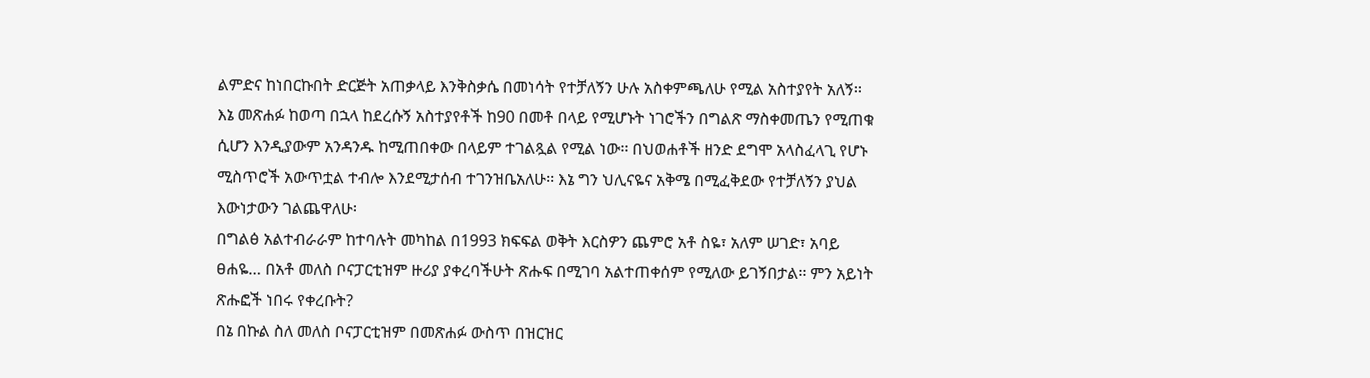ልምድና ከነበርኩበት ድርጅት አጠቃላይ እንቅስቃሴ በመነሳት የተቻለኝን ሁሉ አስቀምጫለሁ የሚል አስተያየት አለኝ፡፡
እኔ መጽሐፉ ከወጣ በኋላ ከደረሱኝ አስተያየቶች ከ90 በመቶ በላይ የሚሆኑት ነገሮችን በግልጽ ማስቀመጤን የሚጠቁ ሲሆን እንዲያውም አንዳንዱ ከሚጠበቀው በላይም ተገልጿል የሚል ነው፡፡ በህወሐቶች ዘንድ ደግሞ አላስፈላጊ የሆኑ ሚስጥሮች አውጥቷል ተብሎ እንደሚታሰብ ተገንዝቤአለሁ፡፡ እኔ ግን ህሊናዬና አቅሜ በሚፈቅደው የተቻለኝን ያህል እውነታውን ገልጨዋለሁ፡
በግልፅ አልተብራራም ከተባሉት መካከል በ1993 ክፍፍል ወቅት እርስዎን ጨምሮ አቶ ስዬ፣ አለም ሠገድ፣ አባይ ፀሐዬ… በአቶ መለስ ቦናፓርቲዝም ዙሪያ ያቀረባችሁት ጽሑፍ በሚገባ አልተጠቀሰም የሚለው ይገኝበታል፡፡ ምን አይነት ጽሑፎች ነበሩ የቀረቡት?
በኔ በኩል ስለ መለስ ቦናፓርቲዝም በመጽሐፉ ውስጥ በዝርዝር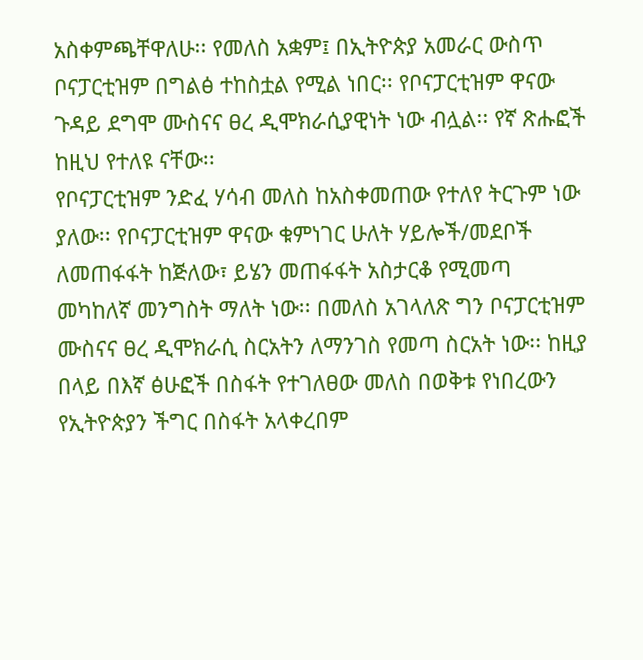አስቀምጫቸዋለሁ፡፡ የመለስ አቋም፤ በኢትዮጵያ አመራር ውስጥ ቦናፓርቲዝም በግልፅ ተከስቷል የሚል ነበር፡፡ የቦናፓርቲዝም ዋናው ጉዳይ ደግሞ ሙስናና ፀረ ዲሞክራሲያዊነት ነው ብሏል፡፡ የኛ ጽሑፎች ከዚህ የተለዩ ናቸው፡፡
የቦናፓርቲዝም ንድፈ ሃሳብ መለስ ከአስቀመጠው የተለየ ትርጉም ነው ያለው፡፡ የቦናፓርቲዝም ዋናው ቁምነገር ሁለት ሃይሎች/መደቦች ለመጠፋፋት ከጅለው፣ ይሄን መጠፋፋት አስታርቆ የሚመጣ መካከለኛ መንግስት ማለት ነው፡፡ በመለስ አገላለጽ ግን ቦናፓርቲዝም ሙስናና ፀረ ዲሞክራሲ ስርአትን ለማንገስ የመጣ ስርአት ነው፡፡ ከዚያ በላይ በእኛ ፅሁፎች በስፋት የተገለፀው መለስ በወቅቱ የነበረውን የኢትዮጵያን ችግር በስፋት አላቀረበም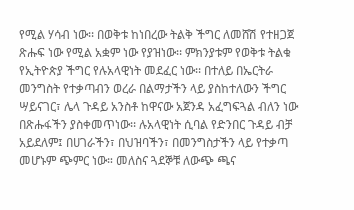የሚል ሃሳብ ነው፡፡ በወቅቱ ከነበረው ትልቅ ችግር ለመሸሽ የተዘጋጀ ጽሑፍ ነው የሚል አቋም ነው የያዝነው፡፡ ምክንያቱም የወቅቱ ትልቁ የኢትዮጵያ ችግር የሉአላዊነት መደፈር ነው፡፡ በተለይ በኤርትራ መንግስት የተቃጣብን ወረራ በልማታችን ላይ ያስከተለውን ችግር ሣይናገር፣ ሌላ ጉዳይ አንስቶ ከዋናው አጀንዳ አፈግፍጓል ብለን ነው በጽሑፋችን ያስቀመጥነው፡፡ ሉአላዊነት ሲባል የድንበር ጉዳይ ብቻ አይደለም፤ በሀገራችን፣ በህዝባችን፣ በመንግስታችን ላይ የተቃጣ መሆኑም ጭምር ነው። መለስና ጓደኞቹ ለውጭ ጫና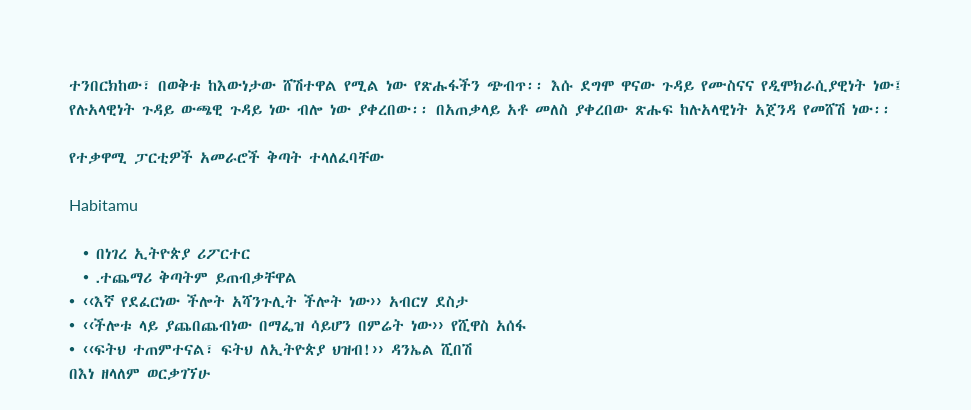ተንበርክከው፣ በወቅቱ ከእውነታው ሸሽተዋል የሚል ነው የጽሑፋችን ጭብጥ፡፡ እሱ ደግሞ ዋናው ጉዳይ የሙስናና የዲሞክራሲያዊነት ነው፤ የሉአላዊነት ጉዳይ ውጫዊ ጉዳይ ነው ብሎ ነው ያቀረበው፡፡ በአጠቃላይ አቶ መለስ ያቀረበው ጽሑፍ ከሉአላዊነት አጀንዳ የመሸሽ ነው፡፡

የተቃዋሚ ፓርቲዎች አመራሮች ቅጣት ተላለፈባቸው

Habitamu

  • በነገረ ኢትዮጵያ ሪፖርተር
  • ᎐ተጨማሪ ቅጣትም ይጠብቃቸዋል
• ‹‹እኛ የደፈርነው ችሎት አሻንጉሊት ችሎት ነው›› አብርሃ ደስታ
• ‹‹ችሎቱ ላይ ያጨበጨብነው በማፌዝ ሳይሆን በምሬት ነው›› የሺዋስ አሰፋ
• ‹‹ፍትህ ተጠምተናል፣ ፍትህ ለኢትዮጵያ ህዝብ!›› ዳንኤል ሺበሽ
በእነ ዘላለም ወርቃገኘሁ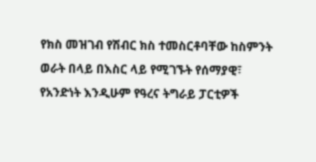የክስ መዝገብ የሽብር ክስ ተመስርቶባቸው ከስምንት ወራት በላይ በእስር ላይ የሚገኙት የሰማያዊ፣ የአንድነት እንዲሁም የዓረና ትግራይ ፓርቲዎች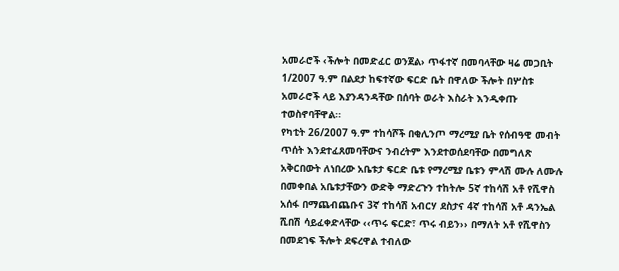አመራሮች ‹ችሎት በመድፈር ወንጀል› ጥፋተኛ በመባላቸው ዛሬ መጋቢት 1/2007 ዓ.ም በልደታ ከፍተኛው ፍርድ ቤት በዋለው ችሎት በሦስቱ አመራሮች ላይ እያንዳንዳቸው በሰባት ወራት እስራት እንዲቀጡ ተወስኖባቸዋል፡፡
የካቲት 26/2007 ዓ.ም ተከሳሾች በቂሊንጦ ማረሚያ ቤት የሰብዓዊ መብት ጥሰት እንደተፈጸመባቸውና ንብረትም እንደተወሰደባቸው በመግለጽ አቅርበውት ለነበረው አቤቱታ ፍርድ ቤቱ የማረሚያ ቤቱን ምላሽ ሙሉ ለሙሉ በመቀበል አቤቱታቸውን ውድቅ ማድረጉን ተከትሎ 5ኛ ተከሳሽ አቶ የሺዋስ አሰፋ በማጨብጨቡና 3ኛ ተከሳሽ አብርሃ ደስታና 4ኛ ተከሳሽ አቶ ዳንኤል ሺበሽ ሳይፈቀድላቸው ‹‹ጥሩ ፍርድ፣ ጥሩ ብይን›› በማለት አቶ የሺዋስን በመደገፍ ችሎት ደፍረዋል ተብለው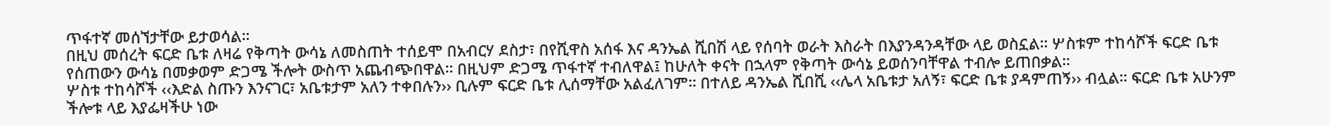ጥፋተኛ መሰኘታቸው ይታወሳል፡፡
በዚህ መሰረት ፍርድ ቤቱ ለዛሬ የቅጣት ውሳኔ ለመስጠት ተሰይሞ በአብርሃ ደስታ፣ በየሺዋስ አሰፋ እና ዳንኤል ሺበሽ ላይ የሰባት ወራት እስራት በእያንዳንዳቸው ላይ ወስኗል፡፡ ሦስቱም ተከሳሾች ፍርድ ቤቱ የሰጠውን ውሳኔ በመቃወም ድጋሜ ችሎት ውስጥ አጨብጭበዋል፡፡ በዚህም ድጋሜ ጥፋተኛ ተብለዋል፤ ከሁለት ቀናት በኋላም የቅጣት ውሳኔ ይወሰንባቸዋል ተብሎ ይጠበቃል፡፡
ሦስቱ ተከሳሾች ‹‹እድል ስጡን እንናገር፣ አቤቱታም አለን ተቀበሉን›› ቢሉም ፍርድ ቤቱ ሊሰማቸው አልፈለገም፡፡ በተለይ ዳንኤል ሺበሺ ‹‹ሌላ አቤቱታ አለኝ፣ ፍርድ ቤቱ ያዳምጠኝ›› ብሏል፡፡ ፍርድ ቤቱ አሁንም ችሎቱ ላይ እያፌዛችሁ ነው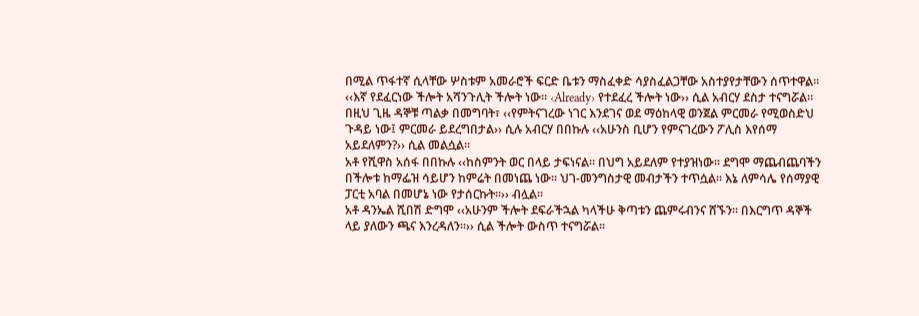በሚል ጥፋተኛ ሲላቸው ሦስቱም አመራሮች ፍርድ ቤቱን ማስፈቀድ ሳያስፈልጋቸው አስተያየታቸውን ሰጥተዋል፡፡
‹‹እኛ የደፈርነው ችሎት አሻንጉሊት ችሎት ነው፡፡ ‹Already› የተደፈረ ችሎት ነው›› ሲል አብርሃ ደስታ ተናግሯል፡፡ በዚህ ጊዜ ዳኞቹ ጣልቃ በመግባት፣ ‹‹የምትናገረው ነገር እንደገና ወደ ማዕከላዊ ወንጀል ምርመራ የሚወስድህ ጉዳይ ነው፤ ምርመራ ይደረግበታል›› ሲሉ አብርሃ በበኩሉ ‹‹አሁንስ ቢሆን የምናገረውን ፖሊስ እየሰማ አይደለምን?›› ሲል መልሷል፡፡
አቶ የሺዋስ አሰፋ በበኩሉ ‹‹ከስምንት ወር በላይ ታፍነናል፡፡ በህግ አይደለም የተያዝነው፡፡ ደግሞ ማጨብጨባችን በችሎቱ ከማፌዝ ሳይሆን ከምሬት በመነጨ ነው፡፡ ህገ-መንግስታዊ መብታችን ተጥሷል፡፡ እኔ ለምሳሌ የሰማያዊ ፓርቲ አባል በመሆኔ ነው የታሰርኩት፡፡›› ብሏል፡፡
አቶ ዳንኤል ሺበሽ ድግሞ ‹‹አሁንም ችሎት ደፍራችኋል ካላችሁ ቅጣቱን ጨምሩብንና ሸኙን፡፡ በእርግጥ ዳኞች ላይ ያለውን ጫና እንረዳለን፡፡›› ሲል ችሎት ውስጥ ተናግሯል፡፡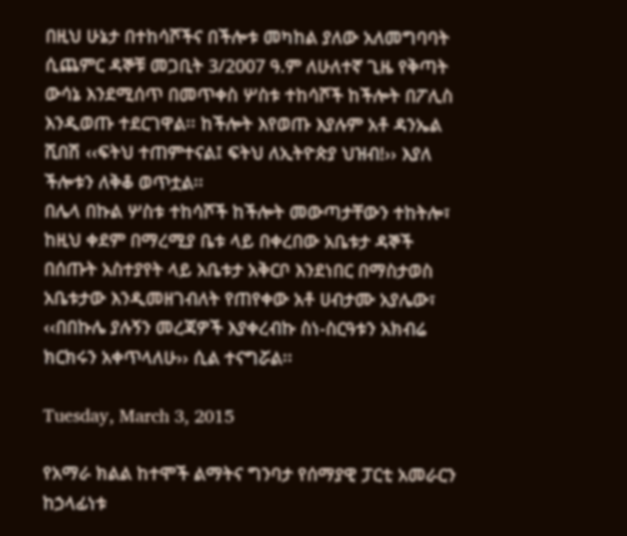በዚህ ሁኔታ በተከሳሾችና በችሎቱ መካከል ያለው አለመግባባት ሲጨምር ዳኞቹ መጋቢት 3/2007 ዓ.ም ለሁለተኛ ጊዜ የቅጣት ውሳኔ እንደሚሰጥ በመጥቀስ ሦስቱ ተከሳሾች ከችሎት በፖሊስ እንዲወጡ ተደርገዋል፡፡ ከችሎት እየወጡ እያሉም አቶ ዳንኤል ሺበሽ ‹‹ፍትህ ተጠምተናል፤ ፍትህ ለኢትዮጵያ ህዝብ!›› እያለ ችሎቱን ለቅቆ ወጥቷል፡፡
በሌላ በኩል ሦስቱ ተከሳሾች ከችሎት መውጣታቸውን ተከትሎ፣ ከዚህ ቀደም በማረሚያ ቤቱ ላይ በቀረበው አቤቱታ ዳኞች በሰጡት አስተያየት ላይ አቤቱታ አቅርቦ እንደነበር በማስታወስ አቤቱታው እንዲመዘገብለት የጠየቀው አቶ ሀብታሙ አያሌው፣ ‹‹በበኩሌ ያሉኝን መረጃዎች እያቀረብኩ ስነ-ስርዓቱን አክብሬ ክርክሩን አቀጥላለሁ›› ሲል ተናግሯል፡፡

Tuesday, March 3, 2015

የአማራ ክልል ከተሞች ልማትና ግንባታ የሰማያዊ ፓርቲ አመራርን ከኃላፊነቱ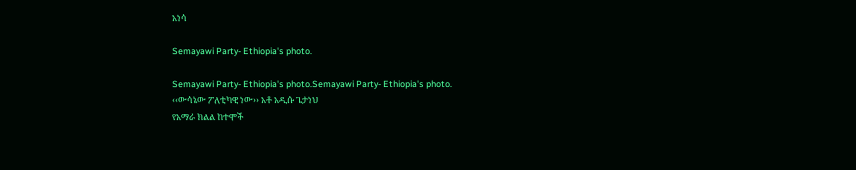አነሳ

Semayawi Party- Ethiopia's photo.

Semayawi Party- Ethiopia's photo.Semayawi Party- Ethiopia's photo.
‹‹ውሳኔው ፖለቲካዊ ነው›› አቶ አዲሱ ጌታነህ
የአማራ ክልል ከተሞች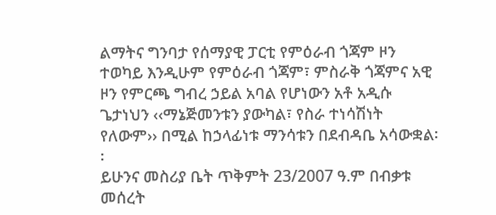ልማትና ግንባታ የሰማያዊ ፓርቲ የምዕራብ ጎጃም ዞን ተወካይ እንዲሁም የምዕራብ ጎጃም፣ ምስራቅ ጎጃምና አዊ ዞን የምርጫ ግብረ ኃይል አባል የሆነውን አቶ አዲሱ ጌታነህን ‹‹ማኔጅመንቱን ያውካል፣ የስራ ተነሳሽነት የለውም›› በሚል ከኃላፊነቱ ማንሳቱን በደብዳቤ አሳውቋል፡፡
ይሁንና መስሪያ ቤት ጥቅምት 23/2007 ዓ.ም በብቃቱ መሰረት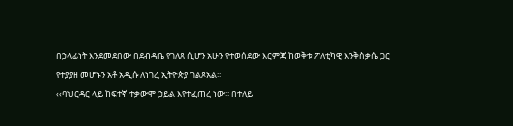በኃላፊነት እንደመደበው በደብዳቤ የገለጸ ሲሆን አሁን የተወሰደው እርምጃ ከወቅቱ ፖለቲካዊ እንቅስቃሴ ጋር የተያያዘ መሆኑን አቶ አዲሱ ለነገረ ኢትዮጵያ ገልጾአል፡፡
‹‹ባህርዳር ላይ ከፍተኛ ተቃውሞ ኃይል እየተፈጠረ ነው፡፡ በተለይ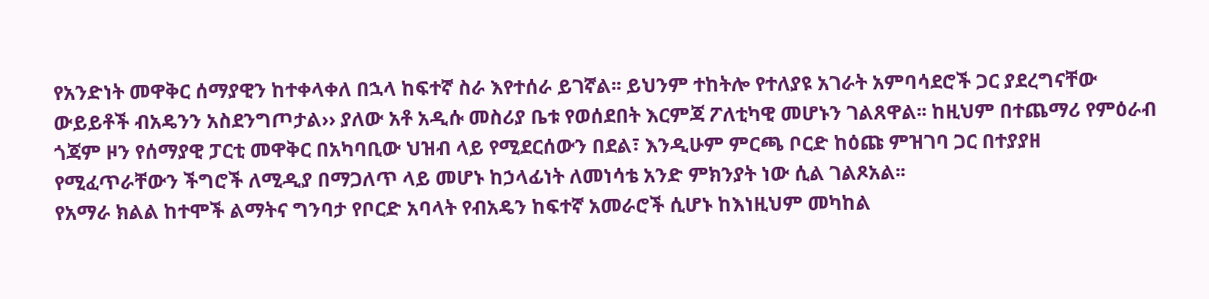የአንድነት መዋቅር ሰማያዊን ከተቀላቀለ በኋላ ከፍተኛ ስራ እየተሰራ ይገኛል፡፡ ይህንም ተከትሎ የተለያዩ አገራት አምባሳደሮች ጋር ያደረግናቸው ውይይቶች ብአዴንን አስደንግጦታል›› ያለው አቶ አዲሱ መስሪያ ቤቱ የወሰደበት እርምጃ ፖለቲካዊ መሆኑን ገልጸዋል፡፡ ከዚህም በተጨማሪ የምዕራብ ጎጃም ዞን የሰማያዊ ፓርቲ መዋቅር በአካባቢው ህዝብ ላይ የሚደርሰውን በደል፣ እንዲሁም ምርጫ ቦርድ ከዕጩ ምዝገባ ጋር በተያያዘ የሚፈጥራቸውን ችግሮች ለሚዲያ በማጋለጥ ላይ መሆኑ ከኃላፊነት ለመነሳቴ አንድ ምክንያት ነው ሲል ገልጾአል፡፡
የአማራ ክልል ከተሞች ልማትና ግንባታ የቦርድ አባላት የብአዴን ከፍተኛ አመራሮች ሲሆኑ ከእነዚህም መካከል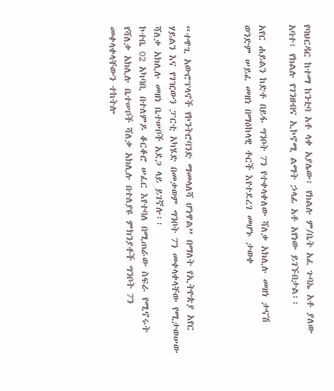የባህርዳር ከተማ ከንቲባ አቶ ላቀ አያሌው፣ የክልሉ ም/ቤት አፈ ጉባኤ አቶ ያለው አባተ፣ የክልሉ የገንዘብና ኢኮኖሚ ልማት ኃላፊ አቶ አየነው ይገኙበታል፡፡

አየር ሐይልን ከድቶ በይፋ ግንቦት 7ን የተቀላቀለው ሻለቃ አክሊሉ መዘነ ታናሽ ወንድም ሠይፈ መዘነ በማዕከላዊ ቶርች እየተደረገ መሆኑ ታወቀ



“ተዋጊ አውሮፕላኖች የኮንትሮባንድ ማመላለሻ ሆነዋል” በማለት የኢትዮጵያ አየር ሃይልን እና የገዢውን ፓርቲ አካሄድ በመቃወም ግንቦት 7ን መቀላቀላቸው የሚታወሠው ሻለቃ አክሊሉ መዘነ ቤተሠቦች አደጋ ላይ ይገኛሉ፡፡
ኮተቤ 02 አካባቢ በተለምዶ ቆርቆሮ ሠፈር እየተባለ በሚጠራው ስፍራ የሚኖሩት የሻለቃ አክሊሉ ቤተሠቦች ሻለቃ አክሊሉ በተለያዩ ምክንያቶች ግንቦት 7ን መቀላቀላቸውን ተከትሎ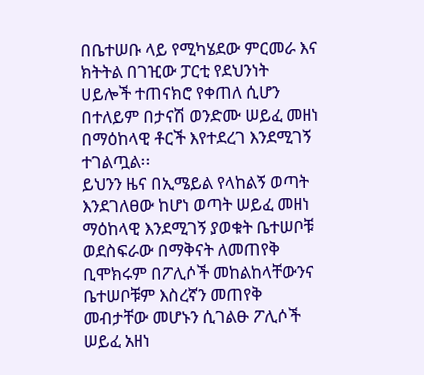በቤተሠቡ ላይ የሚካሄደው ምርመራ እና ክትትል በገዢው ፓርቲ የደህንነት ሀይሎች ተጠናክሮ የቀጠለ ሲሆን በተለይም በታናሽ ወንድሙ ሠይፈ መዘነ በማዕከላዊ ቶርች እየተደረገ እንደሚገኝ ተገልጧል፡፡
ይህንን ዜና በኢሜይል የላከልኝ ወጣት እንደገለፀው ከሆነ ወጣት ሠይፈ መዘነ ማዕከላዊ እንደሚገኝ ያወቁት ቤተሠቦቹ ወደስፍራው በማቅናት ለመጠየቅ ቢሞክሩም በፖሊሶች መከልከላቸውንና ቤተሠቦቹም እስረኛን መጠየቅ መብታቸው መሆኑን ሲገልፁ ፖሊሶች ሠይፈ አዘነ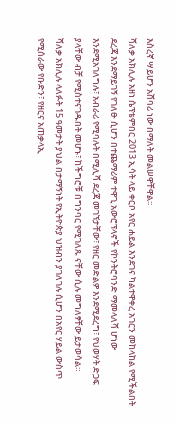እስረኛ ሣይሆን አሸባሪ ነው በማለት መልሠዋቸዋል፡፡
ሻለቃ አክሊሉ አዘነ ሴፕቴምበር 2013 ኢሳት ላይ ቀርቦ አየር ሐይል እንደገና ካልተዋቀረ አገርን መከላከል የሚችልበት ደረጃ እንደማይገኝ የገለፁ ሲሆን በተጨማሪም ተዋጊ አውሮፕላኖች የኮንትሮባንድ ማመላለሻ ሆነው እንደሚአገለግሉ፣ አብራሪ የሚባሉት በሚሊሻ ደረጃ መገኘታቸው፣ የዘር መድልዎ እንደሚደረግ፣ የህወሃት ድጋፍ ያላቸው ብቻ የሚስተናገዱበት መሆኑ፣ ከችግሮቹ በግንባር የሚገለጹ ናቸው ሲሉ መግለፃቸው ይታወሳል።
ሻለቃ አክሊሉ ላለፉት 15 ዓመታት ያህል በታማኝነት የኢትዮጵያ ህዝብን ያገለገሉ ሲሆን በአየር ሃይል ውስጥ የሚሰራው የቡድን፣ የዘርና አጠቃላኢ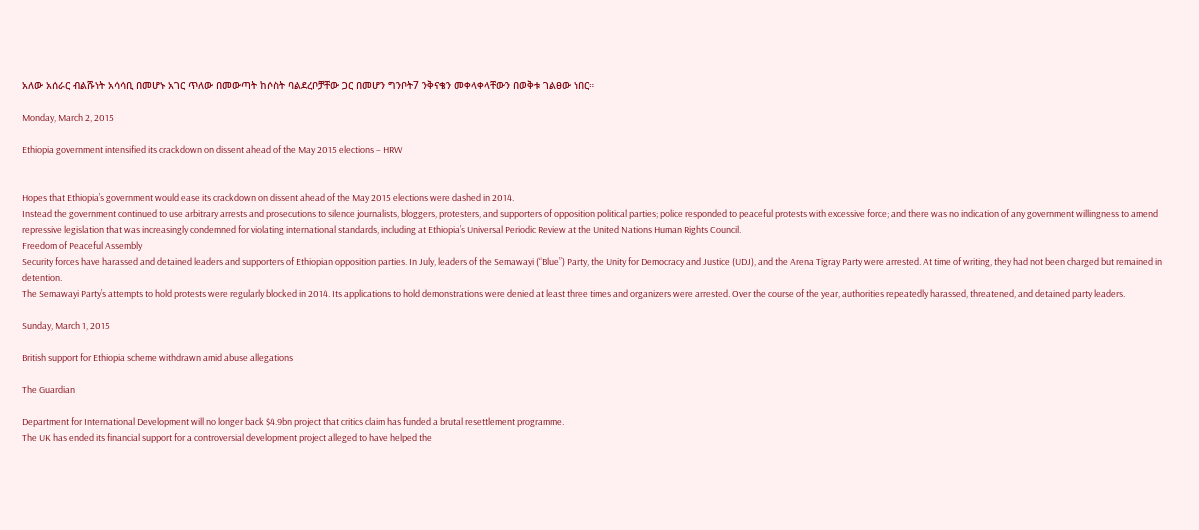አለው አሰራር ብልሹነት አሳሳቢ በመሆኑ አገር ጥለው በመውጣት ከሶስት ባልደረቦቻቸው ጋር በመሆን ግንቦት7 ንቅናቄን መቀላቀላቸውን በወቅቱ ገልፀው ነበር።

Monday, March 2, 2015

Ethiopia government intensified its crackdown on dissent ahead of the May 2015 elections – HRW


Hopes that Ethiopia’s government would ease its crackdown on dissent ahead of the May 2015 elections were dashed in 2014.
Instead the government continued to use arbitrary arrests and prosecutions to silence journalists, bloggers, protesters, and supporters of opposition political parties; police responded to peaceful protests with excessive force; and there was no indication of any government willingness to amend repressive legislation that was increasingly condemned for violating international standards, including at Ethiopia’s Universal Periodic Review at the United Nations Human Rights Council.
Freedom of Peaceful Assembly
Security forces have harassed and detained leaders and supporters of Ethiopian opposition parties. In July, leaders of the Semawayi (“Blue”) Party, the Unity for Democracy and Justice (UDJ), and the Arena Tigray Party were arrested. At time of writing, they had not been charged but remained in detention.
The Semawayi Party’s attempts to hold protests were regularly blocked in 2014. Its applications to hold demonstrations were denied at least three times and organizers were arrested. Over the course of the year, authorities repeatedly harassed, threatened, and detained party leaders.

Sunday, March 1, 2015

British support for Ethiopia scheme withdrawn amid abuse allegations

The Guardian

Department for International Development will no longer back $4.9bn project that critics claim has funded a brutal resettlement programme.
The UK has ended its financial support for a controversial development project alleged to have helped the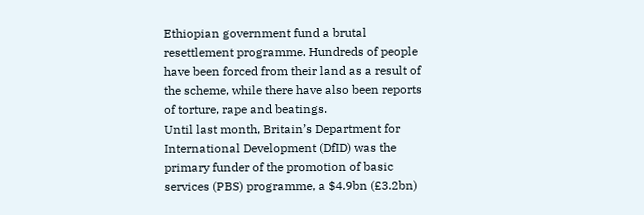Ethiopian government fund a brutal resettlement programme. Hundreds of people have been forced from their land as a result of the scheme, while there have also been reports of torture, rape and beatings.
Until last month, Britain’s Department for International Development (DfID) was the primary funder of the promotion of basic services (PBS) programme, a $4.9bn (£3.2bn)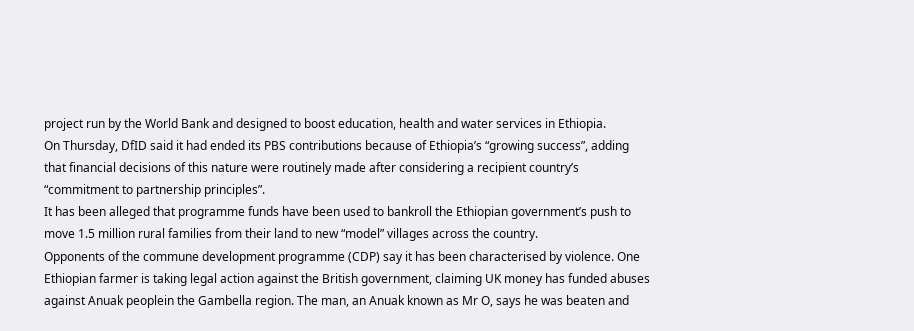project run by the World Bank and designed to boost education, health and water services in Ethiopia.
On Thursday, DfID said it had ended its PBS contributions because of Ethiopia’s “growing success”, adding that financial decisions of this nature were routinely made after considering a recipient country’s “commitment to partnership principles”.
It has been alleged that programme funds have been used to bankroll the Ethiopian government’s push to move 1.5 million rural families from their land to new “model” villages across the country.
Opponents of the commune development programme (CDP) say it has been characterised by violence. One Ethiopian farmer is taking legal action against the British government, claiming UK money has funded abuses against Anuak peoplein the Gambella region. The man, an Anuak known as Mr O, says he was beaten and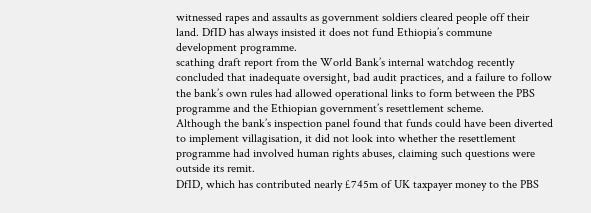witnessed rapes and assaults as government soldiers cleared people off their land. DfID has always insisted it does not fund Ethiopia’s commune development programme.
scathing draft report from the World Bank’s internal watchdog recently concluded that inadequate oversight, bad audit practices, and a failure to follow the bank’s own rules had allowed operational links to form between the PBS programme and the Ethiopian government’s resettlement scheme.
Although the bank’s inspection panel found that funds could have been diverted to implement villagisation, it did not look into whether the resettlement programme had involved human rights abuses, claiming such questions were outside its remit.
DfID, which has contributed nearly £745m of UK taxpayer money to the PBS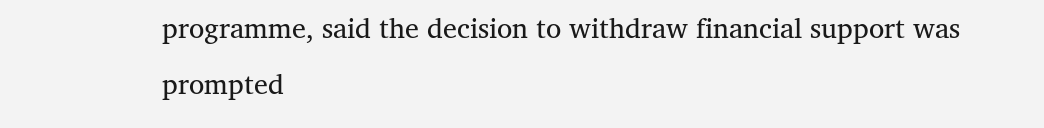programme, said the decision to withdraw financial support was prompted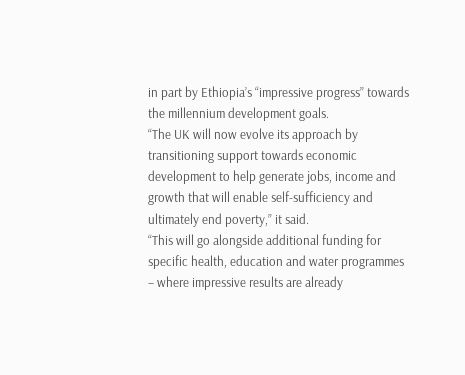in part by Ethiopia’s “impressive progress” towards the millennium development goals.
“The UK will now evolve its approach by transitioning support towards economic development to help generate jobs, income and growth that will enable self-sufficiency and ultimately end poverty,” it said.
“This will go alongside additional funding for specific health, education and water programmes – where impressive results are already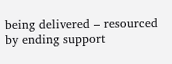being delivered – resourced by ending support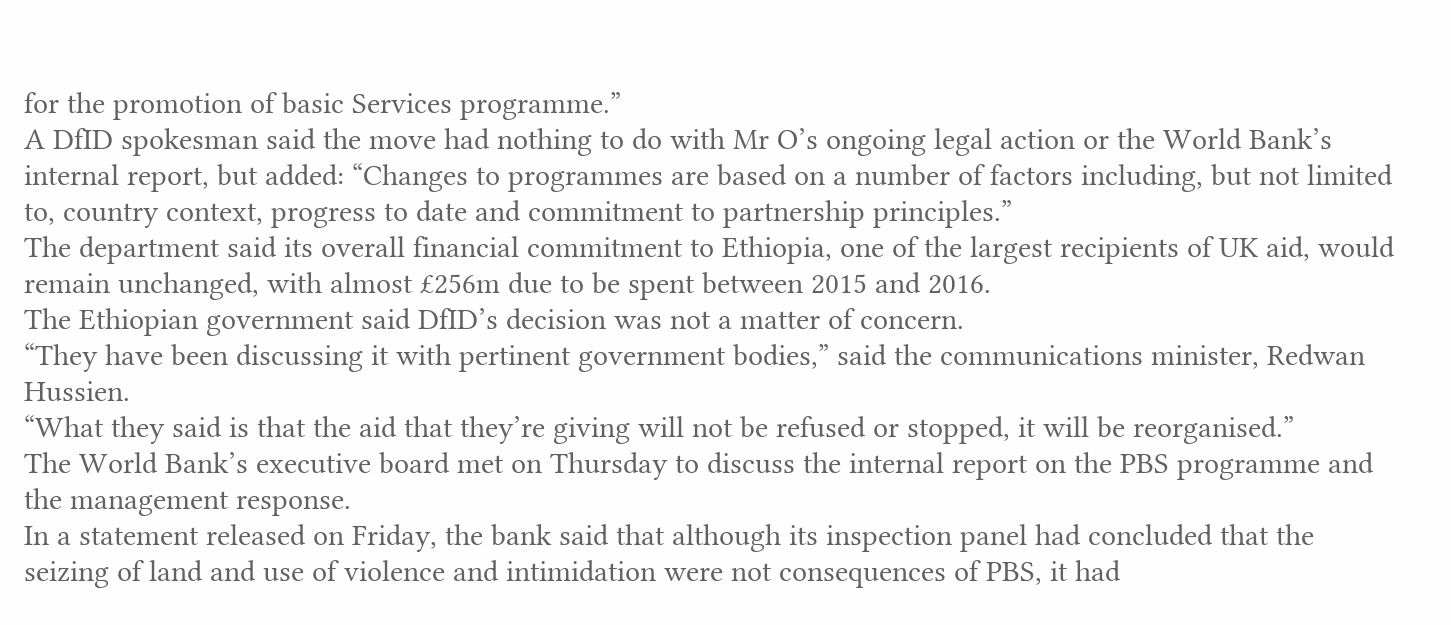for the promotion of basic Services programme.”
A DfID spokesman said the move had nothing to do with Mr O’s ongoing legal action or the World Bank’s internal report, but added: “Changes to programmes are based on a number of factors including, but not limited to, country context, progress to date and commitment to partnership principles.”
The department said its overall financial commitment to Ethiopia, one of the largest recipients of UK aid, would remain unchanged, with almost £256m due to be spent between 2015 and 2016.
The Ethiopian government said DfID’s decision was not a matter of concern.
“They have been discussing it with pertinent government bodies,” said the communications minister, Redwan Hussien.
“What they said is that the aid that they’re giving will not be refused or stopped, it will be reorganised.”
The World Bank’s executive board met on Thursday to discuss the internal report on the PBS programme and the management response.
In a statement released on Friday, the bank said that although its inspection panel had concluded that the seizing of land and use of violence and intimidation were not consequences of PBS, it had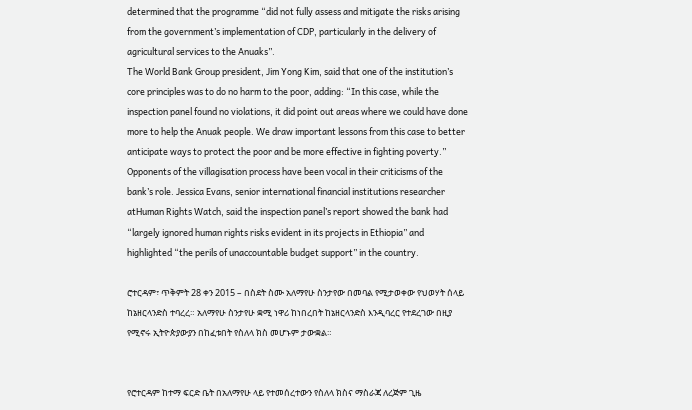determined that the programme “did not fully assess and mitigate the risks arising from the government’s implementation of CDP, particularly in the delivery of agricultural services to the Anuaks”.
The World Bank Group president, Jim Yong Kim, said that one of the institution’s core principles was to do no harm to the poor, adding: “In this case, while the inspection panel found no violations, it did point out areas where we could have done more to help the Anuak people. We draw important lessons from this case to better anticipate ways to protect the poor and be more effective in fighting poverty.”
Opponents of the villagisation process have been vocal in their criticisms of the bank’s role. Jessica Evans, senior international financial institutions researcher atHuman Rights Watch, said the inspection panel’s report showed the bank had “largely ignored human rights risks evident in its projects in Ethiopia” and highlighted “the perils of unaccountable budget support” in the country.

ሮተርዳም፣ ጥቅምት 28 ቀን 2015 – በስደት ስሙ አለማየሁ ስንታየው በመባል የሚታወቀው የህወሃት ሰላይ ከኔዘርላንድስ ተባረረ። አለማየሁ ስንታየሁ ቋሚ ነዋሪ ከነበረበት ከኔዘርላንድስ እንዲባረር የተደረገው በዚያ የሚኖሩ ኢትዮጵያውያን በከፈቱበት የስለላ ክስ መሆኑም ታውቋል።


የሮተርዳም ከተማ ፍርድ ቤት በአለማየሁ ላይ የተመሰረተውን የስለላ ክስና ማስራጃ ለረጅም ጊዜ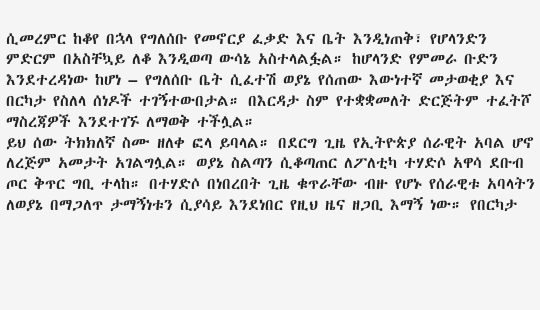ሲመረምር ከቆየ በኋላ የግለሰቡ የመኖርያ ፈቃድ እና ቤት እንዲነጠቅ፣ የሆላንድን ምድርም በአስቸኳይ ለቆ እንዲወጣ ውሳኔ አስተላልፏል። ከሆላንድ የምመራ ቡድን እንደተረዳነው ከሆነ – የግለሰቡ ቤት ሲፈተሽ ወያኔ የሰጠው እውነተኛ መታወቂያ እና በርካታ የስለላ ሰነዶች ተገኝተውበታል። በእርዳታ ስም የተቋቋመለት ድርጅትም ተፈትሾ ማስረጃዎች እንደተገኙ ለማወቅ ተችሏል።
ይህ ሰው ትክክለኛ ስሙ ዘለቀ ፎላ ይባላል። በደርግ ጊዜ የኢትዮጵያ ሰራዊት አባል ሆኖ ለረጅም አመታት አገልግሏል። ወያኔ ስልጣን ሲቆጣጠር ለፖለቲካ ተሃድሶ አዋሳ ደቡብ ጦር ቅጥር ግቢ ተላከ። በተሃድሶ በነበረበት ጊዜ ቁጥራቸው ብዙ የሆኑ የሰራዊቱ አባላትን ለወያኔ በማጋለጥ ታማኝነቱን ሲያሳይ እንደነበር የዚህ ዜና ዘጋቢ እማኝ ነው። የበርካታ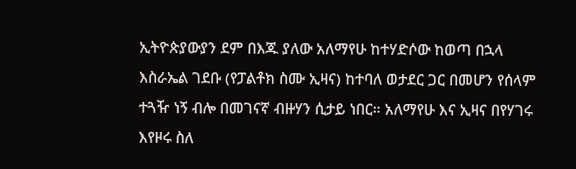ኢትዮጵያውያን ደም በእጁ ያለው አለማየሁ ከተሃድሶው ከወጣ በኋላ እስራኤል ገደቡ (የፓልቶክ ስሙ ኢዛና) ከተባለ ወታደር ጋር በመሆን የሰላም ተጓዥ ነኝ ብሎ በመገናኛ ብዙሃን ሲታይ ነበር። አለማየሁ እና ኢዛና በየሃገሩ እየዞሩ ስለ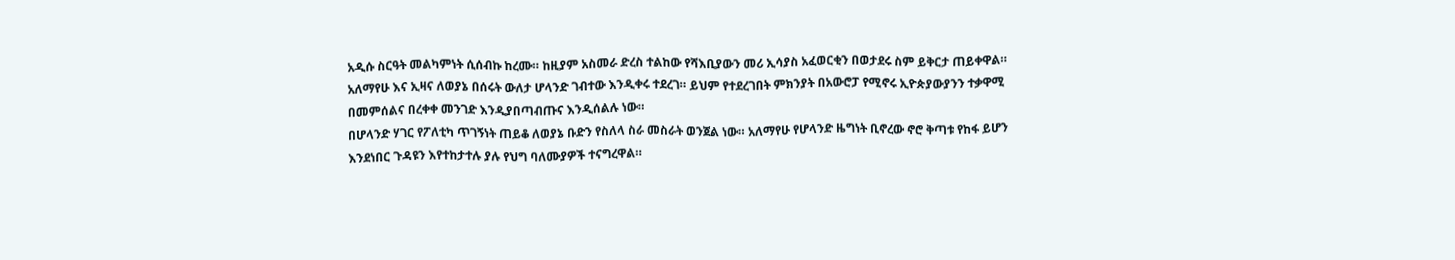አዲሱ ስርዓት መልካምነት ሲሰብኩ ከረሙ። ከዚያም አስመራ ድረስ ተልከው የሻእቢያውን መሪ ኢሳያስ አፈወርቂን በወታደሩ ስም ይቅርታ ጠይቀዋል።
አለማየሁ እና ኢዛና ለወያኔ በሰሩት ውለታ ሆላንድ ገብተው እንዲቀሩ ተደረገ። ይህም የተደረገበት ምክንያት በአውሮፓ የሚኖሩ ኢዮጵያውያንን ተቃዋሚ በመምሰልና በረቀቀ መንገድ እንዲያበጣብጡና እንዲሰልሉ ነው።
በሆላንድ ሃገር የፖለቲካ ጥገኝነት ጠይቆ ለወያኔ ቡድን የስለላ ስራ መስራት ወንጀል ነው። አለማየሁ የሆላንድ ዜግነት ቢኖረው ኖሮ ቅጣቱ የከፋ ይሆን እንደነበር ጉዳዩን እየተከታተሉ ያሉ የህግ ባለሙያዎች ተናግረዋል።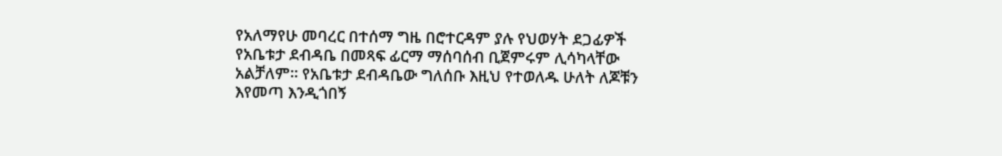የአለማየሁ መባረር በተሰማ ግዜ በሮተርዳም ያሉ የህወሃት ደጋፊዎች የአቤቱታ ደብዳቤ በመጻፍ ፊርማ ማሰባሰብ ቢጀምሩም ሊሳካላቸው አልቻለም። የአቤቱታ ደብዳቤው ግለሰቡ እዚህ የተወለዱ ሁለት ለጆቹን እየመጣ እንዲጎበኝ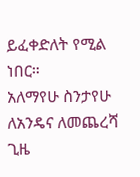ይፈቀድለት የሚል ነበር።
አለማየሁ ስንታየሁ ለአንዴና ለመጨረሻ ጊዜ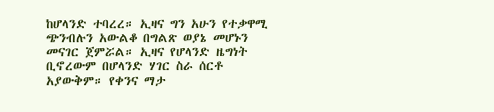ከሆላንድ ተባረረ። ኢዛና ግን አሁን የተቃዋሚ ጭንብሉን አውልቆ በግልጽ ወያኔ መሆኑን መናገር ጀምሯል። ኢዛና የሆላንድ ዜግነት ቢኖረውም በሆላንድ ሃገር ስራ ሰርቶ አያውቅም። የቀንና ማታ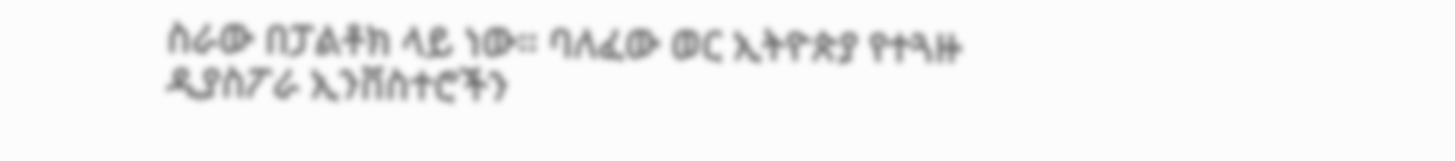ስራው በፓልቶክ ላይ ነው። ባለፈው ወር ኢትዮጵያ የተጓዙ ዲያስፖራ ኢንቨስተሮችን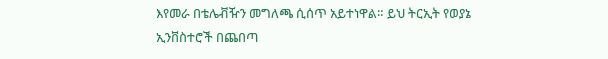እየመራ በቴሌቭዥን መግለጫ ሲሰጥ አይተነዋል። ይህ ትርኢት የወያኔ ኢንቨስተሮች በጨበጣ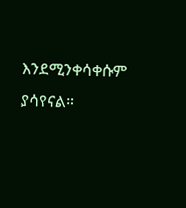እንደሚንቀሳቀሱም ያሳየናል።